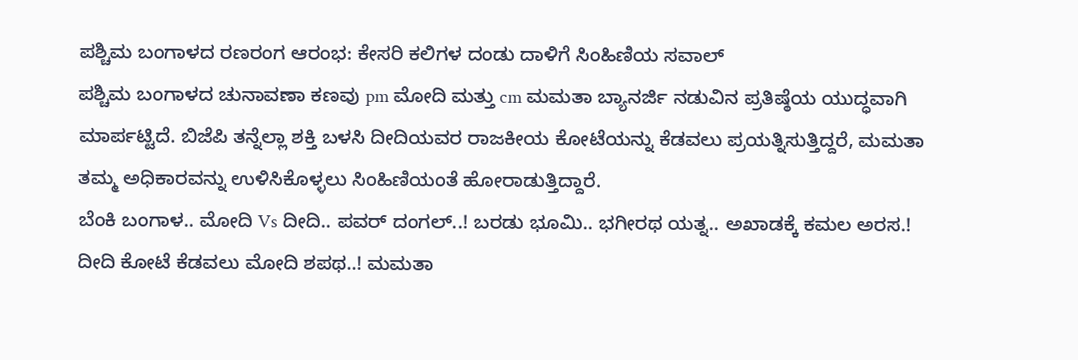ಪಶ್ಚಿಮ ಬಂಗಾಳದ ರಣರಂಗ ಆರಂಭ: ಕೇಸರಿ ಕಲಿಗಳ ದಂಡು ದಾಳಿಗೆ ಸಿಂಹಿಣಿಯ ಸವಾಲ್
ಪಶ್ಚಿಮ ಬಂಗಾಳದ ಚುನಾವಣಾ ಕಣವು pm ಮೋದಿ ಮತ್ತು cm ಮಮತಾ ಬ್ಯಾನರ್ಜಿ ನಡುವಿನ ಪ್ರತಿಷ್ಠೆಯ ಯುದ್ಧವಾಗಿ ಮಾರ್ಪಟ್ಟಿದೆ. ಬಿಜೆಪಿ ತನ್ನೆಲ್ಲಾ ಶಕ್ತಿ ಬಳಸಿ ದೀದಿಯವರ ರಾಜಕೀಯ ಕೋಟೆಯನ್ನು ಕೆಡವಲು ಪ್ರಯತ್ನಿಸುತ್ತಿದ್ದರೆ, ಮಮತಾ ತಮ್ಮ ಅಧಿಕಾರವನ್ನು ಉಳಿಸಿಕೊಳ್ಳಲು ಸಿಂಹಿಣಿಯಂತೆ ಹೋರಾಡುತ್ತಿದ್ದಾರೆ.
ಬೆಂಕಿ ಬಂಗಾಳ.. ಮೋದಿ Vs ದೀದಿ.. ಪವರ್ ದಂಗಲ್..! ಬರಡು ಭೂಮಿ.. ಭಗೀರಥ ಯತ್ನ.. ಅಖಾಡಕ್ಕೆ ಕಮಲ ಅರಸ.! ದೀದಿ ಕೋಟೆ ಕೆಡವಲು ಮೋದಿ ಶಪಥ..! ಮಮತಾ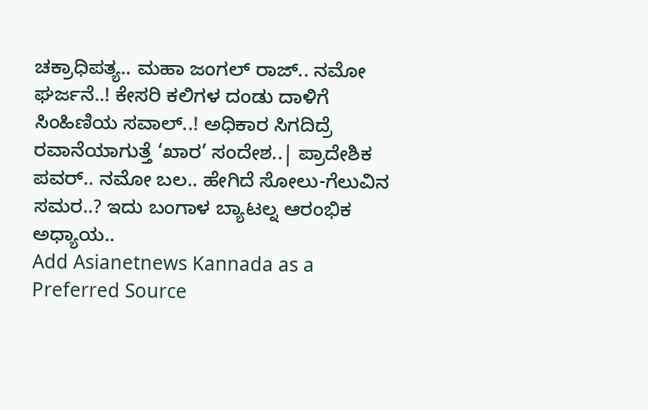ಚಕ್ರಾಧಿಪತ್ಯ.. ಮಹಾ ಜಂಗಲ್ ರಾಜ್.. ನಮೋ ಘರ್ಜನೆ..! ಕೇಸರಿ ಕಲಿಗಳ ದಂಡು ದಾಳಿಗೆ ಸಿಂಹಿಣಿಯ ಸವಾಲ್..! ಅಧಿಕಾರ ಸಿಗದಿದ್ರೆ ರವಾನೆಯಾಗುತ್ತೆ ‘ಖಾರ’ ಸಂದೇಶ..| ಪ್ರಾದೇಶಿಕ ಪವರ್.. ನಮೋ ಬಲ.. ಹೇಗಿದೆ ಸೋಲು-ಗೆಲುವಿನ ಸಮರ..? ಇದು ಬಂಗಾಳ ಬ್ಯಾಟಲ್ನ ಆರಂಭಿಕ ಅಧ್ಯಾಯ..
Add Asianetnews Kannada as a Preferred Source